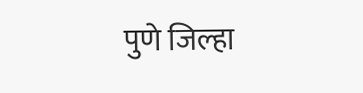पुणे जिल्हा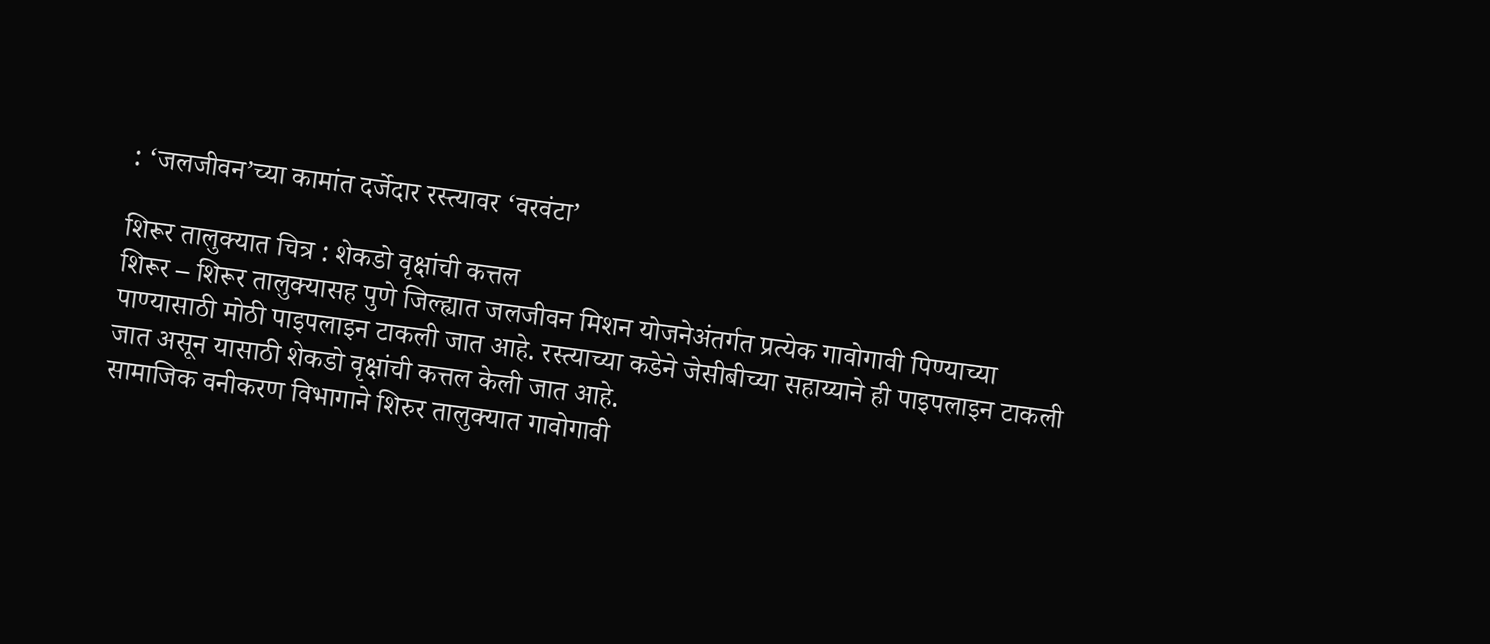: ‘जलजीवन’च्या कामांत दर्जेदार रस्त्यावर ‘वरवंटा’

शिरूर तालुक्यात चित्र : शेकडो वृक्षांची कत्तल
शिरूर – शिरूर तालुक्यासह पुणे जिल्ह्यात जलजीवन मिशन योजनेअंतर्गत प्रत्येक गावोगावी पिण्याच्या पाण्यासाठी मोठी पाइपलाइन टाकली जात आहे. रस्त्याच्या कडेने जेसीबीच्या सहाय्याने ही पाइपलाइन टाकली जात असून यासाठी शेकडो वृक्षांची कत्तल केली जात आहे.
सामाजिक वनीकरण विभागाने शिरुर तालुक्यात गावोगावी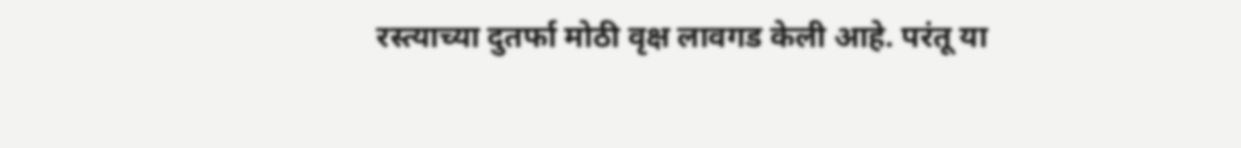रस्त्याच्या दुतर्फा मोठी वृक्ष लावगड केली आहे. परंतू या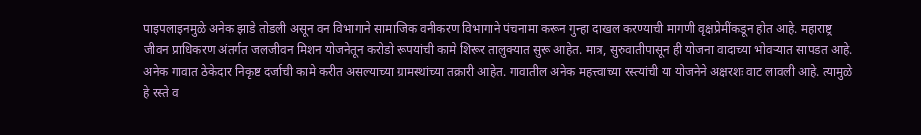पाइपलाइनमुळे अनेक झाडे तोडली असून वन विभागाने सामाजिक वनीकरण विभागाने पंचनामा करून गुन्हा दाखल करण्याची मागणी वृक्षप्रेमींकडून होत आहे. महाराष्ट्र जीवन प्राधिकरण अंतर्गत जलजीवन मिशन योजनेतून करोडो रूपयांची कामे शिरूर तालुक्यात सुरू आहेत. मात्र, सुरुवातीपासून ही योजना वादाच्या भोवऱ्यात सापडत आहे.
अनेक गावात ठेकेदार निकृष्ट दर्जाची कामे करीत असल्याच्या ग्रामस्थांच्या तक्रारी आहेत. गावातील अनेक महत्त्वाच्या रस्त्यांची या योजनेने अक्षरशः वाट लावली आहे. त्यामुळे हे रस्ते व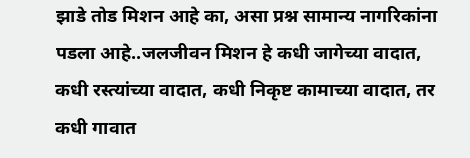झाडे तोड मिशन आहे का, असा प्रश्न सामान्य नागरिकांना पडला आहे..जलजीवन मिशन हे कधी जागेच्या वादात, कधी रस्त्यांच्या वादात, कधी निकृष्ट कामाच्या वादात, तर कधी गावात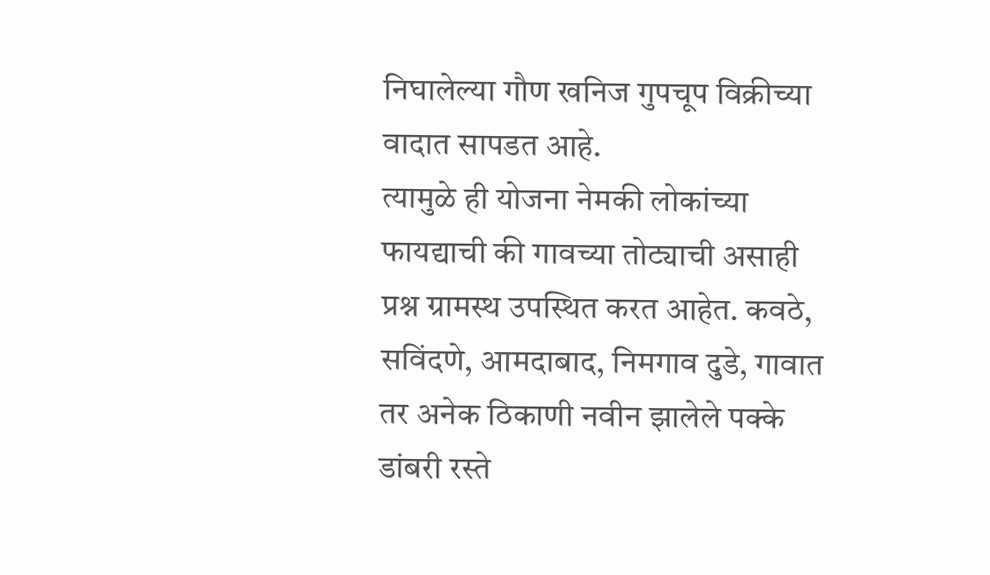निघालेल्या गौण खनिज गुपचूप विक्रीच्या वादात सापडत आहे.
त्यामुळे ही योजना नेमकी लोकांच्या फायद्याची की गावच्या तोट्याची असाही प्रश्न ग्रामस्थ उपस्थित करत आहेत. कवठे, सविंदणे, आमदाबाद, निमगाव दुडे, गावात तर अनेक ठिकाणी नवीन झालेले पक्के डांबरी रस्ते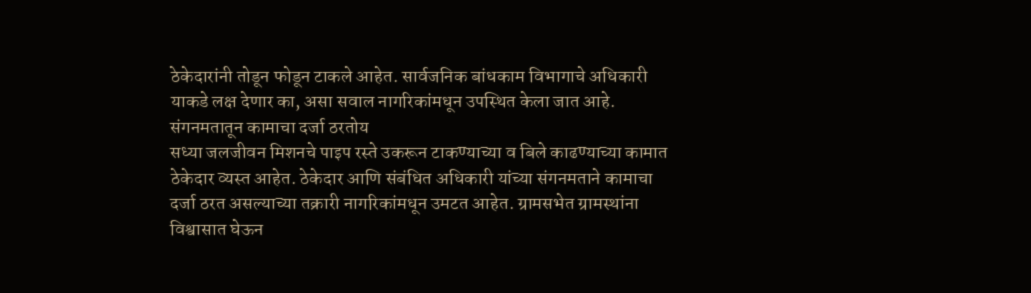ठेकेदारांनी तोडून फोडून टाकले आहेत. सार्वजनिक बांधकाम विभागाचे अधिकारी याकडे लक्ष देणार का, असा सवाल नागरिकांमधून उपस्थित केला जात आहे.
संगनमतातून कामाचा दर्जा ठरतोय
सध्या जलजीवन मिशनचे पाइप रस्ते उकरून टाकण्याच्या व बिले काढण्याच्या कामात ठेकेदार व्यस्त आहेत. ठेकेदार आणि संबंधित अधिकारी यांच्या संगनमताने कामाचा दर्जा ठरत असल्याच्या तक्रारी नागरिकांमधून उमटत आहेत. ग्रामसभेत ग्रामस्थांना विश्वासात घेऊन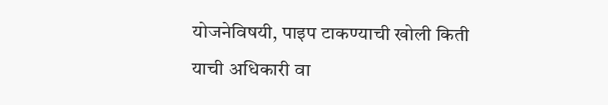योजनेविषयी, पाइप टाकण्याची खोली किती याची अधिकारी वा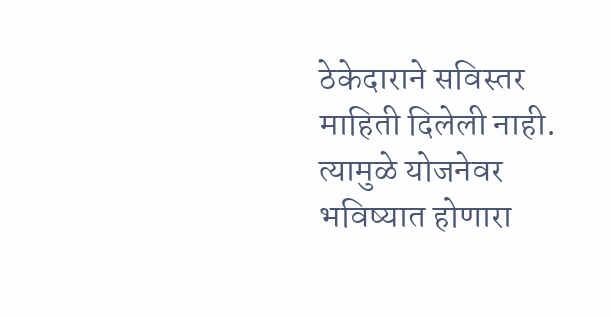ठेकेदाराने सविस्तर माहिती दिलेली नाही. त्यामुळे योजनेवर भविष्यात होणारा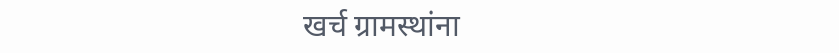खर्च ग्रामस्थांना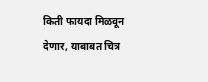किती फायदा मिळवून देणार, याबाबत चित्र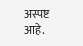अस्पष्ट आहे.